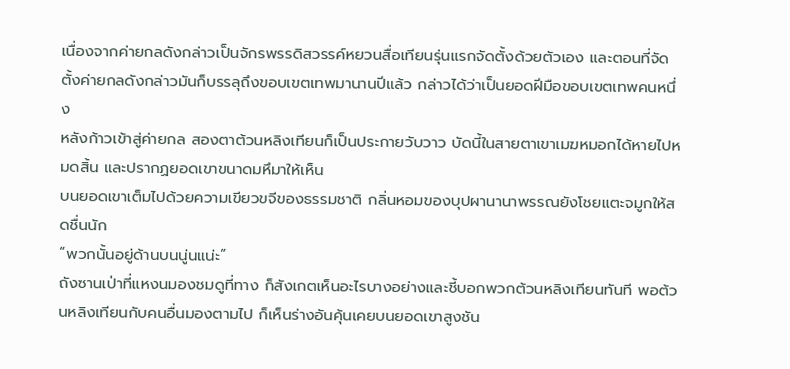เนื่องจากค่ายกลดังกล่าวเป็นจักรพรรดิสวรรค์หยวนสื่อเทียนรุ่นแรกจัดตั้งด้วยตัวเอง และตอนที่จัดตั้งค่ายกลดังกล่าวมันก็บรรลุถึงขอบเขตเทพมานานปีแล้ว กล่าวได้ว่าเป็นยอดฝีมือขอบเขตเทพคนหนึ่ง
หลังก้าวเข้าสู่ค่ายกล สองตาต้วนหลิงเทียนก็เป็นประกายวับวาว บัดนี้ในสายตาเขาเมฆหมอกได้หายไปหมดสิ้น และปรากฏยอดเขาขนาดมหึมาให้เห็น
บนยอดเขาเต็มไปด้วยความเขียวขจีของธรรมชาติ กลิ่นหอมของบุปผานานาพรรณยังโชยแตะจมูกให้สดชื่นนัก
“พวกนั้นอยู่ด้านบนนู่นแน่ะ”
ถังซานเป่าที่แหงนมองชมดูที่ทาง ก็สังเกตเห็นอะไรบางอย่างและชี้บอกพวกต้วนหลิงเทียนทันที พอต้วนหลิงเทียนกับคนอื่นมองตามไป ก็เห็นร่างอันคุ้นเคยบนยอดเขาสูงชัน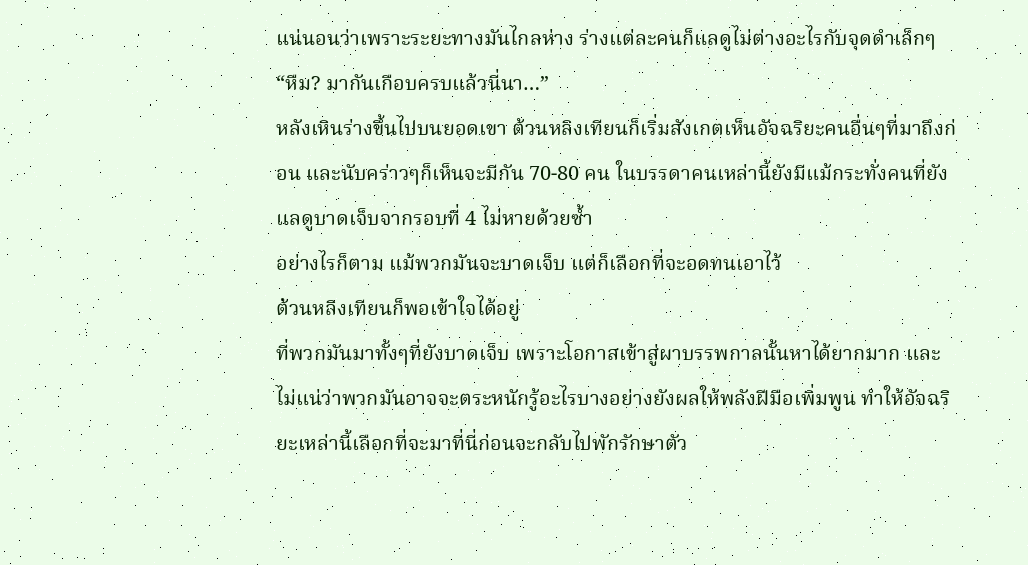แน่นอนว่าเพราะระยะทางมันไกลห่าง ร่างแต่ละคนก็แลดูไม่ต่างอะไรกับจุดดำเล็กๆ
“หืม? มากันเกือบครบแล้วนี่นา…”
หลังเหินร่างขึ้นไปบนยอดเขา ต้วนหลิงเทียนก็เริ่มสังเกตเห็นอัจฉริยะคนอื่นๆที่มาถึงก่อน และนับคร่าวๆก็เห็นจะมีกัน 70-80 คน ในบรรดาคนเหล่านี้ยังมีแม้กระทั่งคนที่ยังแลดูบาดเจ็บจากรอบที่ 4 ไม่หายด้วยซ้ำ
อย่างไรก็ตาม แม้พวกมันจะบาดเจ็บ แต่ก็เลือกที่จะอดทนเอาไว้
ต้วนหลิงเทียนก็พอเข้าใจได้อยู่
ที่พวกมันมาทั้งๆที่ยังบาดเจ็บ เพราะโอกาสเข้าสู่ผาบรรพกาลนั้นหาได้ยากมาก และไม่แน่ว่าพวกมันอาจจะตระหนักรู้อะไรบางอย่างยังผลให้พลังฝีมือเพิ่มพูน ทำให้อัจฉริยะเหล่านี้เลือกที่จะมาที่นี่ก่อนจะกลับไปพักรักษาตัว